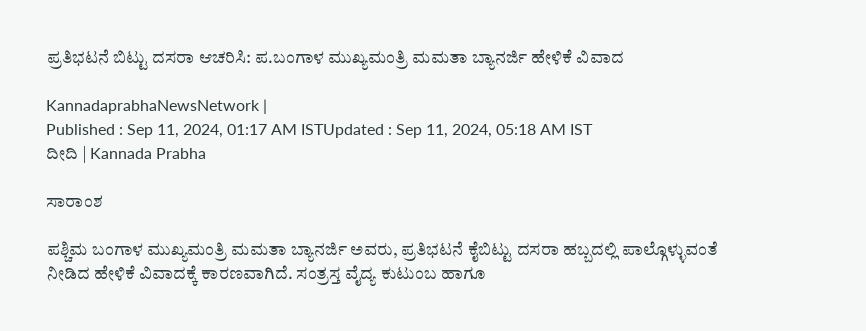ಪ್ರತಿಭಟನೆ ಬಿಟ್ಟು ದಸರಾ ಆಚರಿಸಿ: ಪ.ಬಂಗಾಳ ಮುಖ್ಯಮಂತ್ರಿ ಮಮತಾ ಬ್ಯಾನರ್ಜಿ ಹೇಳಿಕೆ ವಿವಾದ

KannadaprabhaNewsNetwork |
Published : Sep 11, 2024, 01:17 AM ISTUpdated : Sep 11, 2024, 05:18 AM IST
ದೀದಿ | Kannada Prabha

ಸಾರಾಂಶ

ಪಶ್ಚಿಮ ಬಂಗಾಳ ಮುಖ್ಯಮಂತ್ರಿ ಮಮತಾ ಬ್ಯಾನರ್ಜಿ ಅವರು, ಪ್ರತಿಭಟನೆ ಕೈಬಿಟ್ಟು ದಸರಾ ಹಬ್ಬದಲ್ಲಿ ಪಾಲ್ಗೊಳ್ಳುವಂತೆ ನೀಡಿದ ಹೇಳಿಕೆ ವಿವಾದಕ್ಕೆ ಕಾರಣವಾಗಿದೆ. ಸಂತ್ರಸ್ತ ವೈದ್ಯ ಕುಟುಂಬ ಹಾಗೂ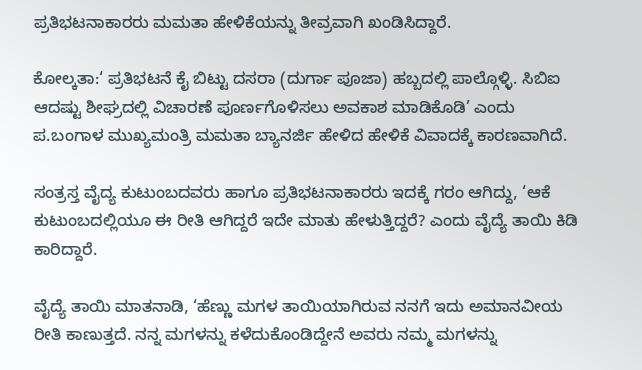ಪ್ರತಿಭಟನಾಕಾರರು ಮಮತಾ ಹೇಳಿಕೆಯನ್ನು ತೀವ್ರವಾಗಿ ಖಂಡಿಸಿದ್ದಾರೆ.

ಕೋಲ್ಕತಾ:‘ ಪ್ರತಿಭಟನೆ ಕೈ ಬಿಟ್ಟು ದಸರಾ (ದುರ್ಗಾ ಪೂಜಾ) ಹಬ್ಬದಲ್ಲಿ ಪಾಲ್ಗೊಳ್ಳಿ. ಸಿಬಿಐ ಆದಷ್ಟು ಶೀಘ್ರದಲ್ಲಿ ವಿಚಾರಣೆ ಪೂರ್ಣಗೊಳಿಸಲು ಅವಕಾಶ ಮಾಡಿಕೊಡಿ’ ಎಂದು ಪ.ಬಂಗಾಳ ಮುಖ್ಯಮಂತ್ರಿ ಮಮತಾ ಬ್ಯಾನರ್ಜಿ ಹೇಳಿದ ಹೇಳಿಕೆ ವಿವಾದಕ್ಕೆ ಕಾರಣವಾಗಿದೆ.

ಸಂತ್ರಸ್ತ ವೈದ್ಯ ಕುಟುಂಬದವರು ಹಾಗೂ ಪ್ರತಿಭಟನಾಕಾರರು ಇದಕ್ಕೆ ಗರಂ ಆಗಿದ್ದು, ‘ಆಕೆ ಕುಟುಂಬದಲ್ಲಿಯೂ ಈ ರೀತಿ ಆಗಿದ್ದರೆ ಇದೇ ಮಾತು ಹೇಳುತ್ತಿದ್ದರೆ? ಎಂದು ವೈದ್ಯೆ ತಾಯಿ ಕಿಡಿ ಕಾರಿದ್ದಾರೆ.

ವೈದ್ಯೆ ತಾಯಿ ಮಾತನಾಡಿ, ‘ಹೆಣ್ಣು ಮಗಳ ತಾಯಿಯಾಗಿರುವ ನನಗೆ ಇದು ಅಮಾನವೀಯ ರೀತಿ ಕಾಣುತ್ತದೆ. ನನ್ನ ಮಗಳನ್ನು ಕಳೆದುಕೊಂಡಿದ್ದೇನೆ ಅವರು ನಮ್ಮ ಮಗಳನ್ನು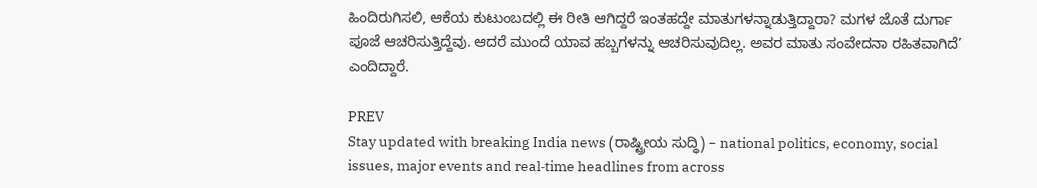ಹಿಂದಿರುಗಿಸಲಿ, ಆಕೆಯ ಕುಟುಂಬದಲ್ಲಿ ಈ ರೀತಿ ಆಗಿದ್ದರೆ ಇಂತಹದ್ದೇ ಮಾತುಗಳನ್ನಾಡುತ್ತಿದ್ದಾರಾ? ಮಗಳ ಜೊತೆ ದುರ್ಗಾ ಪೂಜೆ ಆಚರಿಸುತ್ತಿದ್ದೆವು. ಆದರೆ ಮುಂದೆ ಯಾವ ಹಬ್ಬಗಳನ್ನು ಆಚರಿಸುವುದಿಲ್ಲ. ಅವರ ಮಾತು ಸಂವೇದನಾ ರಹಿತವಾಗಿದೆ’ ಎಂದಿದ್ದಾರೆ.

PREV
Stay updated with breaking India news (ರಾಷ್ಟ್ರೀಯ ಸುದ್ಧಿ) – national politics, economy, social issues, major events and real‑time headlines from across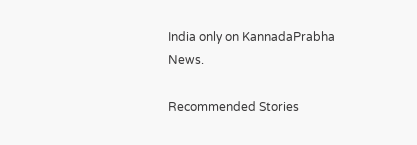India only on KannadaPrabha News.

Recommended Stories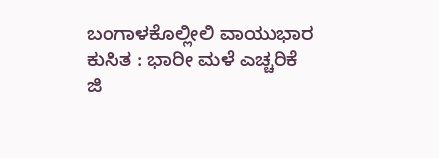ಬಂಗಾಳಕೊಲ್ಲೀಲಿ ವಾಯುಭಾರ ಕುಸಿತ : ಭಾರೀ ಮಳೆ ಎಚ್ಚರಿಕೆ
ಜಿ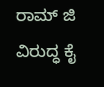ರಾಮ್‌ ಜಿ ವಿರುದ್ಧ ಕೈ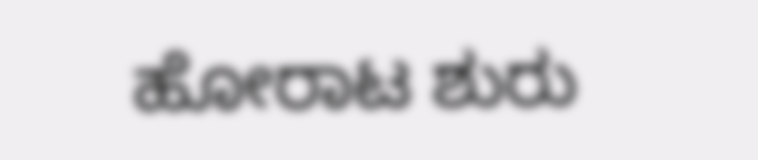ಹೋರಾಟ ಶುರು